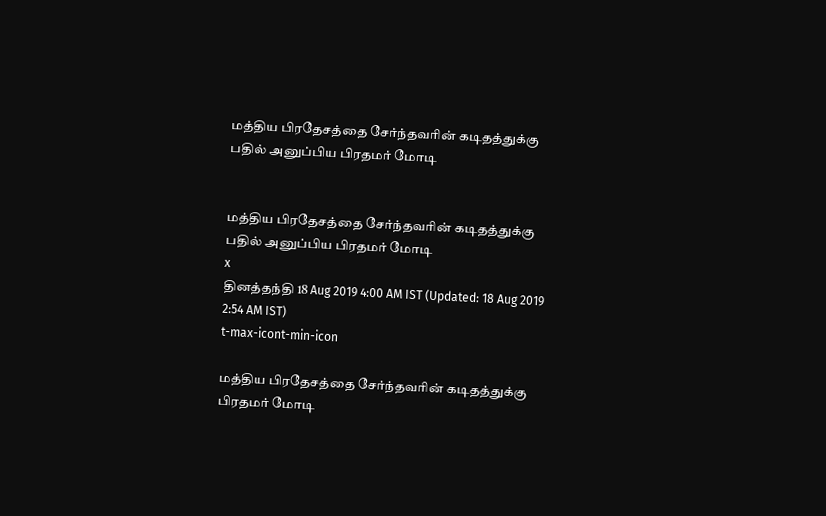மத்திய பிரதேசத்தை சேர்ந்தவரின் கடிதத்துக்கு பதில் அனுப்பிய பிரதமர் மோடி


மத்திய பிரதேசத்தை சேர்ந்தவரின் கடிதத்துக்கு பதில் அனுப்பிய பிரதமர் மோடி
x
தினத்தந்தி 18 Aug 2019 4:00 AM IST (Updated: 18 Aug 2019 2:54 AM IST)
t-max-icont-min-icon

மத்திய பிரதேசத்தை சேர்ந்தவரின் கடிதத்துக்கு பிரதமர் மோடி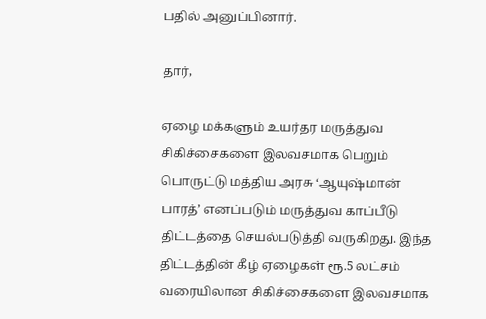பதில் அனுப்பினார்.

தார்,

ஏழை மக்களும் உயர்தர மருத்துவ சிகிச்சைகளை இலவசமாக பெறும் பொருட்டு மத்திய அரசு ‘ஆயுஷ்மான் பாரத்’ எனப்படும் மருத்துவ காப்பீடு திட்டத்தை செயல்படுத்தி வருகிறது. இந்த திட்டத்தின் கீழ் ஏழைகள் ரூ.5 லட்சம் வரையிலான சிகிச்சைகளை இலவசமாக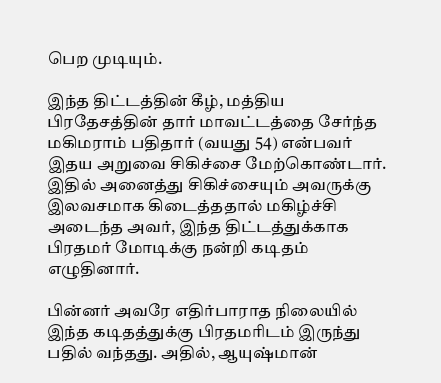பெற முடியும்.

இந்த திட்டத்தின் கீழ், மத்திய பிரதேசத்தின் தார் மாவட்டத்தை சேர்ந்த மகிமராம் பதிதார் (வயது 54) என்பவர் இதய அறுவை சிகிச்சை மேற்கொண்டார். இதில் அனைத்து சிகிச்சையும் அவருக்கு இலவசமாக கிடைத்ததால் மகிழ்ச்சி அடைந்த அவர், இந்த திட்டத்துக்காக பிரதமர் மோடிக்கு நன்றி கடிதம் எழுதினார்.

பின்னர் அவரே எதிர்பாராத நிலையில் இந்த கடிதத்துக்கு பிரதமரிடம் இருந்து பதில் வந்தது. அதில், ஆயுஷ்மான்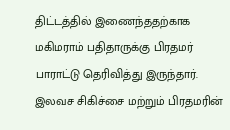திட்டத்தில் இணைந்ததற்காக மகிமராம் பதிதாருக்கு பிரதமர் பாராட்டு தெரிவித்து இருந்தார். இலவச சிகிச்சை மற்றும் பிரதமரின்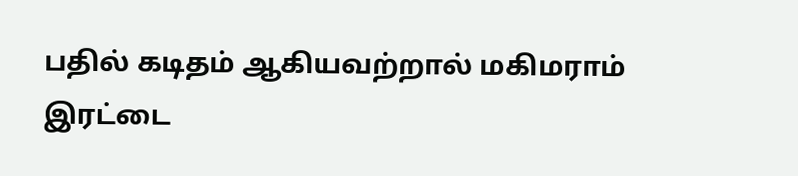பதில் கடிதம் ஆகியவற்றால் மகிமராம் இரட்டை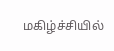மகிழ்ச்சியில்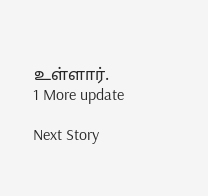உள்ளார்.
1 More update

Next Story